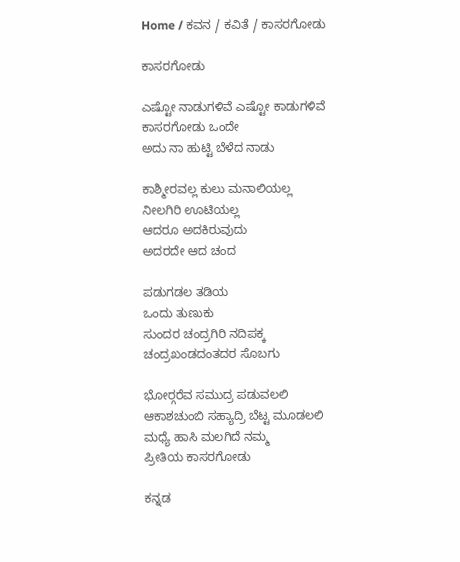Home / ಕವನ / ಕವಿತೆ / ಕಾಸರಗೋಡು

ಕಾಸರಗೋಡು

ಎಷ್ಟೋ ನಾಡುಗಳಿವೆ ಎಷ್ಟೋ ಕಾಡುಗಳಿವೆ
ಕಾಸರಗೋಡು ಒಂದೇ
ಅದು ನಾ ಹುಟ್ಟಿ ಬೆಳೆದ ನಾಡು

ಕಾಶ್ಮೀರವಲ್ಲ ಕುಲು ಮನಾಲಿಯಲ್ಲ
ನೀಲಗಿರಿ ಊಟಿಯಲ್ಲ
ಆದರೂ ಅದಕಿರುವುದು
ಅದರದೇ ಆದ ಚಂದ

ಪಡುಗಡಲ ತಡಿಯ
ಒಂದು ತುಣುಕು
ಸುಂದರ ಚಂದ್ರಗಿರಿ ನದಿಪಕ್ಕ
ಚಂದ್ರಖಂಡದಂತದರ ಸೊಬಗು

ಭೋರ್‍ಗರೆವ ಸಮುದ್ರ ಪಡುವಲಲಿ
ಆಕಾಶಚುಂಬಿ ಸಹ್ಯಾದ್ರಿ ಬೆಟ್ಟ ಮೂಡಲಲಿ
ಮಧ್ಯೆ ಹಾಸಿ ಮಲಗಿದೆ ನಮ್ಮ
ಪ್ರೀತಿಯ ಕಾಸರಗೋಡು

ಕನ್ನಡ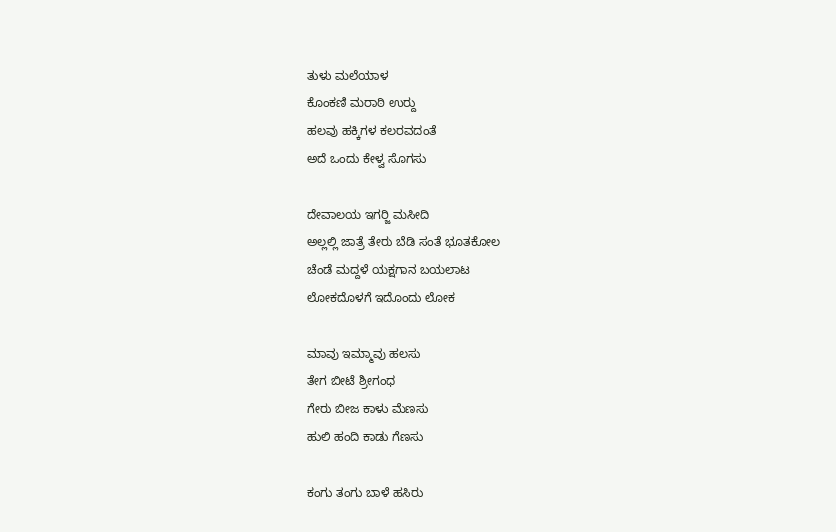ತುಳು ಮಲೆಯಾಳ
ಕೊಂಕಣಿ ಮರಾಠಿ ಉರ್‍ದು
ಹಲವು ಹಕ್ಕಿಗಳ ಕಲರವದಂತೆ
ಅದೆ ಒಂದು ಕೇಳ್ವ ಸೊಗಸು

ದೇವಾಲಯ ಇಗರ್‍ಜಿ ಮಸೀದಿ
ಅಲ್ಲಲ್ಲಿ ಜಾತ್ರೆ ತೇರು ಬೆಡಿ ಸಂತೆ ಭೂತಕೋಲ
ಚೆಂಡೆ ಮದ್ದಳೆ ಯಕ್ಷಗಾನ ಬಯಲಾಟ
ಲೋಕದೊಳಗೆ ಇದೊಂದು ಲೋಕ

ಮಾವು ಇಮ್ಮಾವು ಹಲಸು
ತೇಗ ಬೀಟೆ ಶ್ರೀಗಂಧ
ಗೇರು ಬೀಜ ಕಾಳು ಮೆಣಸು
ಹುಲಿ ಹಂದಿ ಕಾಡು ಗೆಣಸು

ಕಂಗು ತಂಗು ಬಾಳೆ ಹಸಿರು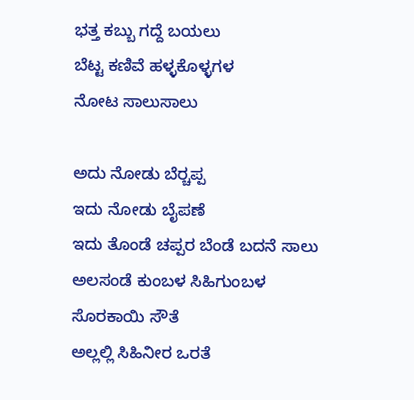ಭತ್ತ ಕಬ್ಬು ಗದ್ದೆ ಬಯಲು
ಬೆಟ್ಟ ಕಣಿವೆ ಹಳ್ಳಕೊಳ್ಳಗಳ
ನೋಟ ಸಾಲುಸಾಲು

ಅದು ನೋಡು ಬೆರ್‍ಚಪ್ಪ
ಇದು ನೋಡು ಬೈಪಣೆ
ಇದು ತೊಂಡೆ ಚಪ್ಪರ ಬೆಂಡೆ ಬದನೆ ಸಾಲು
ಅಲಸಂಡೆ ಕುಂಬಳ ಸಿಹಿಗುಂಬಳ
ಸೊರಕಾಯಿ ಸೌತೆ
ಅಲ್ಲಲ್ಲಿ ಸಿಹಿನೀರ ಒರತೆ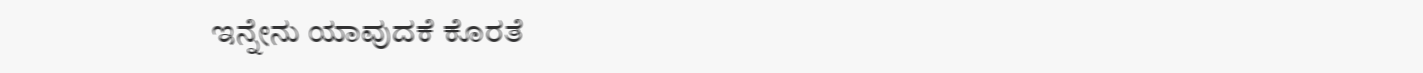ಇನ್ನೇನು ಯಾವುದಕೆ ಕೊರತೆ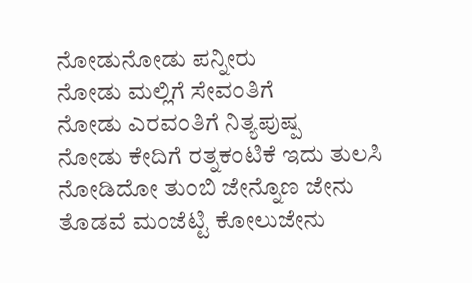ನೋಡುನೋಡು ಪನ್ನೀರು
ನೋಡು ಮಲ್ಲಿಗೆ ಸೇವಂತಿಗೆ
ನೋಡು ಎರವಂತಿಗೆ ನಿತ್ಯಪುಷ್ಪ
ನೋಡು ಕೇದಿಗೆ ರತ್ನಕಂಟಿಕೆ ಇದು ತುಲಸಿ
ನೋಡಿದೋ ತುಂಬಿ ಜೇನ್ನೊಣ ಜೇನು
ತೊಡವೆ ಮಂಜೆಟ್ಟಿ ಕೋಲುಜೇನು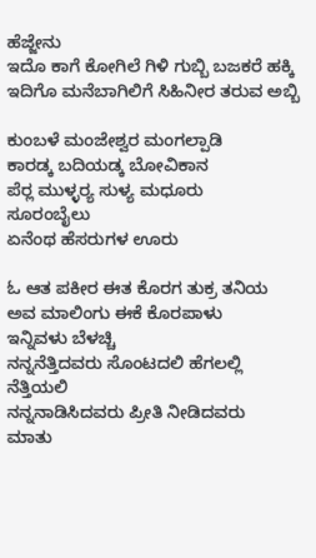ಹೆಜ್ಜೇನು
ಇದೊ ಕಾಗೆ ಕೋಗಿಲೆ ಗಿಳಿ ಗುಬ್ಬಿ ಬಜಕರೆ ಹಕ್ಕಿ
ಇದಿಗೊ ಮನೆಬಾಗಿಲಿಗೆ ಸಿಹಿನೀರ ತರುವ ಅಬ್ಬಿ

ಕುಂಬಳೆ ಮಂಜೇಶ್ವರ ಮಂಗಲ್ಪಾಡಿ
ಕಾರಡ್ಕ ಬದಿಯಡ್ಕ ಬೋವಿಕಾನ
ಪೆರ್‍ಲ ಮುಳ್ಳರ್‍ಯ ಸುಳ್ಯ ಮಧೂರು
ಸೂರಂಬೈಲು
ಏನೆಂಥ ಹೆಸರುಗಳ ಊರು

ಓ ಆತ ಪಕೀರ ಈತ ಕೊರಗ ತುಕ್ರ ತನಿಯ
ಅವ ಮಾಲಿಂಗು ಈಕೆ ಕೊರಪಾಳು
ಇನ್ನಿವಳು ಬೆಳಚ್ಚಿ
ನನ್ನನೆತ್ತಿದವರು ಸೊಂಟದಲಿ ಹೆಗಲಲ್ಲಿ
ನೆತ್ತಿಯಲಿ
ನನ್ನನಾಡಿಸಿದವರು ಪ್ರೀತಿ ನೀಡಿದವರು
ಮಾತು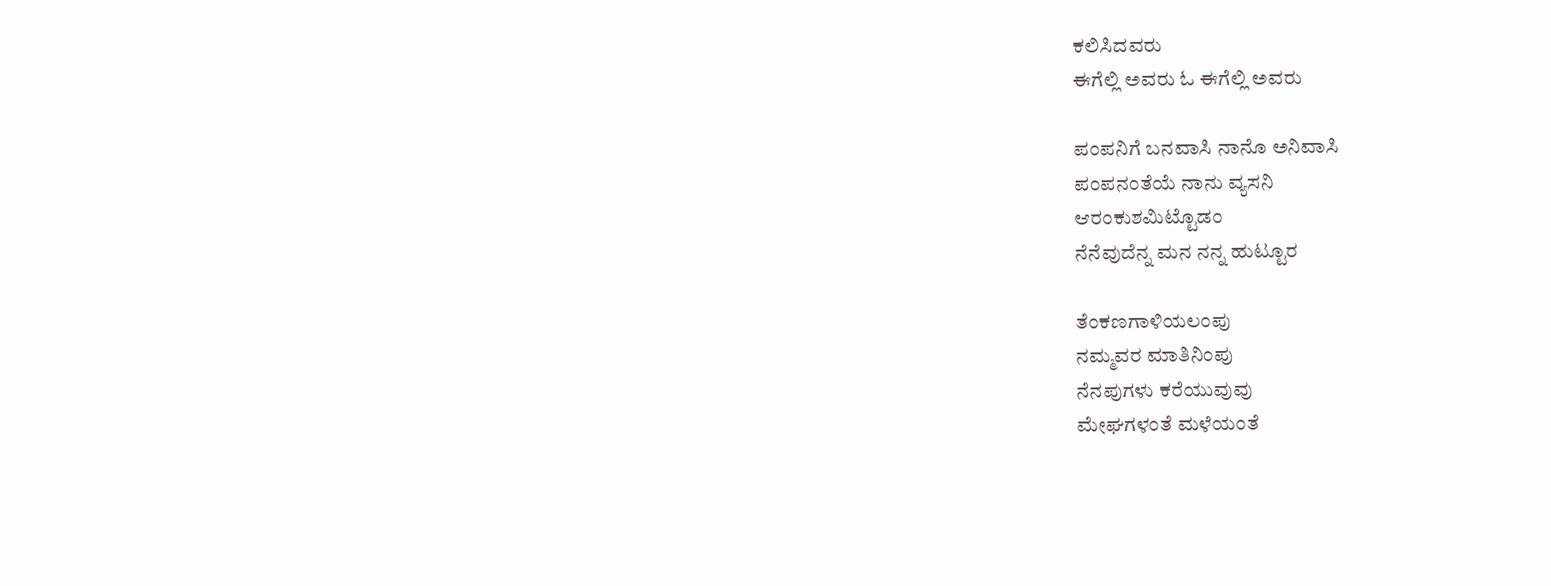ಕಲಿಸಿದವರು
ಈಗೆಲ್ಲಿ ಅವರು ಓ ಈಗೆಲ್ಲಿ ಅವರು

ಪಂಪನಿಗೆ ಬನವಾಸಿ ನಾನೊ ಅನಿವಾಸಿ
ಪಂಪನಂತೆಯೆ ನಾನು ವ್ಯಸನಿ
ಆರಂಕುಶಮಿಟ್ಟೊಡಂ
ನೆನೆವುದೆನ್ನ ಮನ ನನ್ನ ಹುಟ್ಟೂರ

ತೆಂಕಣಗಾಳಿಯಲಂಪು
ನಮ್ಮವರ ಮಾತಿನಿಂಪು
ನೆನಪುಗಳು ಕರೆಯುವುವು
ಮೇಘಗಳಂತೆ ಮಳೆಯಂತೆ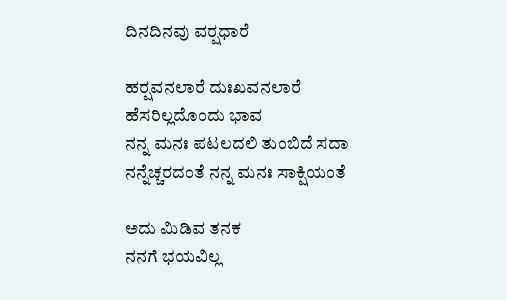ದಿನದಿನವು ವರ್‍ಷಧಾರೆ

ಹರ್‍ಷವನಲಾರೆ ದುಃಖವನಲಾರೆ
ಹೆಸರಿಲ್ಲದೊಂದು ಭಾವ
ನನ್ನ ಮನಃ ಪಟಲದಲಿ ತುಂಬಿದೆ ಸದಾ
ನನ್ನೆಚ್ಚರದಂತೆ ನನ್ನ ಮನಃ ಸಾಕ್ಷಿಯಂತೆ

ಅದು ಮಿಡಿವ ತನಕ
ನನಗೆ ಭಯವಿಲ್ಲ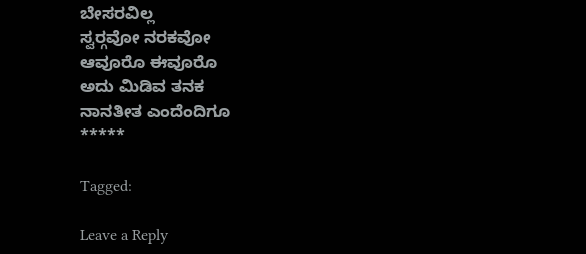ಬೇಸರವಿಲ್ಲ
ಸ್ವರ್‍ಗವೋ ನರಕವೋ
ಆವೂರೊ ಈವೂರೊ
ಅದು ಮಿಡಿವ ತನಕ
ನಾನತೀತ ಎಂದೆಂದಿಗೂ
*****

Tagged:

Leave a Reply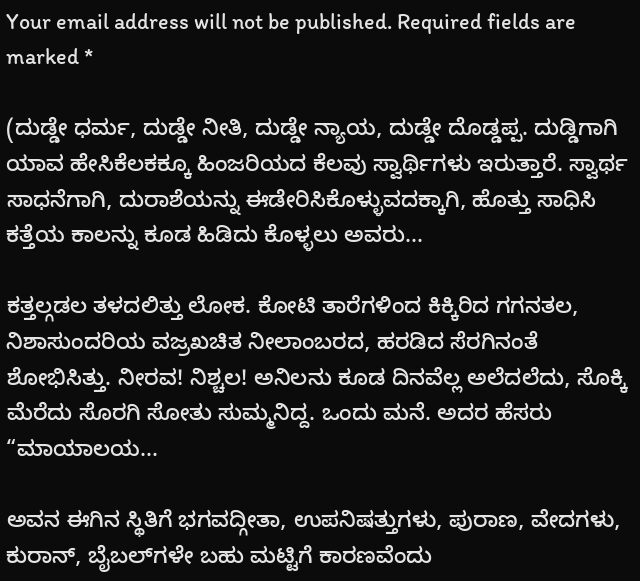Your email address will not be published. Required fields are marked *

(ದುಡ್ಡೇ ಧರ್ಮ, ದುಡ್ಡೇ ನೀತಿ, ದುಡ್ಡೇ ನ್ಯಾಯ, ದುಡ್ಡೇ ದೊಡ್ಡಪ್ಪ. ದುಡ್ಡಿಗಾಗಿ ಯಾವ ಹೇಸಿಕೆಲಕಕ್ಕೂ ಹಿಂಜರಿಯದ ಕೆಲವು ಸ್ವಾರ್ಥಿಗಳು ಇರುತ್ತಾರೆ. ಸ್ವಾರ್ಥ ಸಾಧನೆಗಾಗಿ, ದುರಾಶೆಯನ್ನು ಈಡೇರಿಸಿಕೊಳ್ಳುವದಕ್ಕಾಗಿ, ಹೊತ್ತು ಸಾಧಿಸಿ ಕತ್ತೆಯ ಕಾಲನ್ನು ಕೂಡ ಹಿಡಿದು ಕೊಳ್ಳಲು ಅವರು...

ಕತ್ತಲ್ಗಡಲ ತಳದಲಿತ್ತು ಲೋಕ. ಕೋಟಿ ತಾರೆಗಳಿಂದ ಕಿಕ್ಕಿರಿದ ಗಗನತಲ, ನಿಶಾಸುಂದರಿಯ ವಜ್ರಖಚಿತ ನೀಲಾಂಬರದ, ಹರಡಿದ ಸೆರಗಿನಂತೆ ಶೋಭಿಸಿತ್ತು. ನೀರವ! ನಿಶ್ಚಲ! ಅನಿಲನು ಕೂಡ ದಿನವೆಲ್ಲ ಅಲೆದಲೆದು, ಸೊಕ್ಕಿ ಮೆರೆದು ಸೊರಗಿ ಸೋತು ಸುಮ್ಮನಿದ್ದ. ಒಂದು ಮನೆ. ಅದರ ಹೆಸರು “ಮಾಯಾಲಯ...

ಅವನ ಈಗಿನ ಸ್ಥಿತಿಗೆ ಭಗವದ್ಗೀತಾ, ಉಪನಿಷತ್ತುಗಳು, ಪುರಾಣ, ವೇದಗಳು, ಕುರಾನ್, ಬೈಬಲ್‌ಗಳೇ ಬಹು ಮಟ್ಟಿಗೆ ಕಾರಣವೆಂದು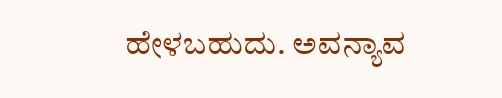ಹೇಳಬಹುದು. ಅವನ್ಯಾವ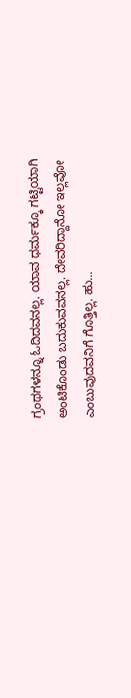ಗ್ರಂಥಗಳನ್ನೂ ಓದಿದವನಲ್ಲ. ಯಾವ ಧರ್ಮಕ್ಕೂ ಗಟ್ಟಿಯಾಗಿ ಅಂಟಿಕೊಂಡು ಬದುಕುವವನಲ್ಲ. ದೇವರಿದ್ದಾನೋ ಇಲ್ಲವೋ ಎಂಬುವುದವನಿಗೆ ಗೊತ್ತಿಲ್ಲ. ಹು...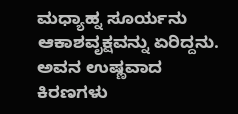ಮಧ್ಯಾಹ್ನ ಸೂರ್ಯನು ಆಕಾಶವೃಕ್ಷವನ್ನು ಏರಿದ್ದನು. ಅವನ ಉಷ್ಣವಾದ ಕಿರಣಗಳು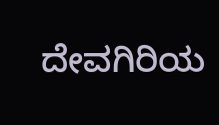ದೇವಗಿರಿಯ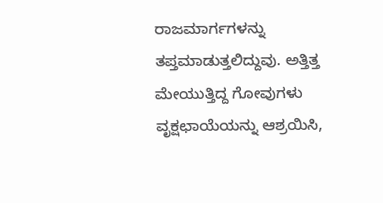ರಾಜಮಾರ್ಗಗಳನ್ನು ತಪ್ತಮಾಡುತ್ತಲಿದ್ದುವು. ಅತ್ತಿತ್ತ ಮೇಯುತ್ತಿದ್ದ ಗೋವುಗಳು ವೃಕ್ಷಛಾಯೆಯನ್ನು ಆಶ್ರಯಿಸಿ,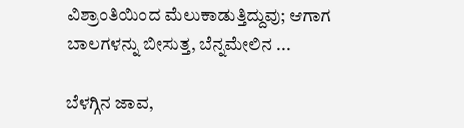ವಿಶ್ರಾಂತಿಯಿಂದ ಮೆಲುಕಾಡುತ್ತಿದ್ದುವು; ಆಗಾಗ ಬಾಲಗಳನ್ನು ಬೀಸುತ್ತ, ಬೆನ್ನಮೇಲಿನ ...

ಬೆಳಗ್ಗಿನ ಜಾವ,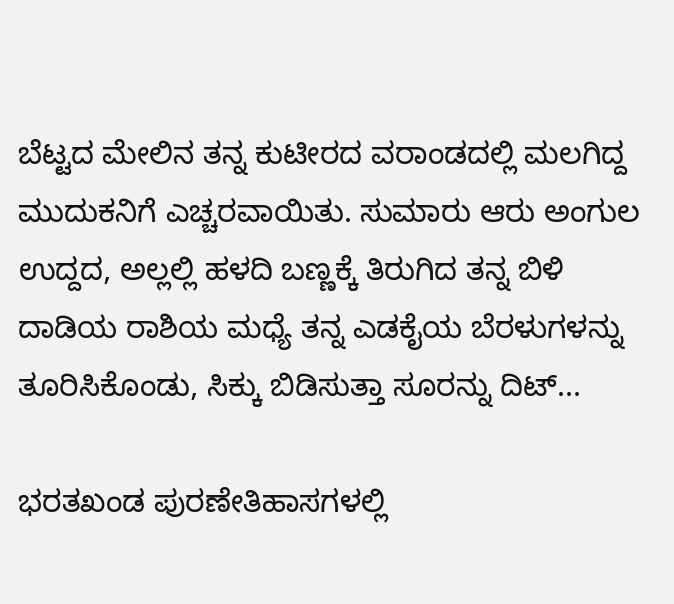ಬೆಟ್ಟದ ಮೇಲಿನ ತನ್ನ ಕುಟೀರದ ವರಾಂಡದಲ್ಲಿ ಮಲಗಿದ್ದ ಮುದುಕನಿಗೆ ಎಚ್ಚರವಾಯಿತು. ಸುಮಾರು ಆರು ಅಂಗುಲ ಉದ್ದದ, ಅಲ್ಲಲ್ಲಿ ಹಳದಿ ಬಣ್ಣಕ್ಕೆ ತಿರುಗಿದ ತನ್ನ ಬಿಳಿ ದಾಡಿಯ ರಾಶಿಯ ಮಧ್ಯೆ ತನ್ನ ಎಡಕೈಯ ಬೆರಳುಗಳನ್ನು ತೂರಿಸಿಕೊಂಡು, ಸಿಕ್ಕು ಬಿಡಿಸುತ್ತಾ ಸೂರನ್ನು ದಿಟ್...

ಭರತಖಂಡ ಪುರಣೇತಿಹಾಸಗಳಲ್ಲಿ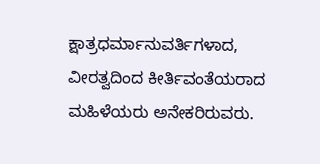ಕ್ಷಾತ್ರಧರ್ಮಾನುವರ್ತಿಗಳಾದ, ವೀರತ್ವದಿಂದ ಕೀರ್ತಿವಂತೆಯರಾದ ಮಹಿಳೆಯರು ಅನೇಕರಿರುವರು.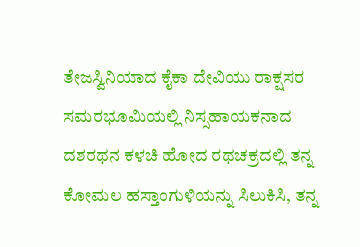ತೇಜಸ್ವಿನಿಯಾದ ಕೈಕಾ ದೇವಿಯು ರಾಕ್ಷಸರ ಸಮರಭೂಮಿಯಲ್ಲಿ ನಿಸ್ಸಹಾಯಕನಾದ ದಶರಥನ ಕಳಚಿ ಹೋದ ರಥಚಕ್ರದಲ್ಲಿ ತನ್ನ ಕೋಮಲ ಹಸ್ತಾಂಗುಳಿಯನ್ನು ಸಿಲುಕಿಸಿ, ತನ್ನ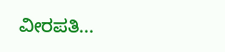ವೀರಪತಿ...